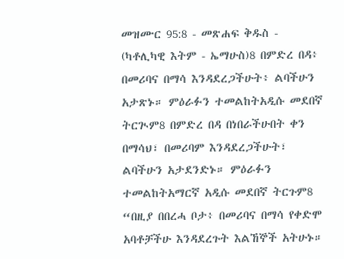መዝሙር 95:8 - መጽሐፍ ቅዱስ - (ካቶሊካዊ እትም - ኤማሁስ)8 በምድረ በዳ፥ በመሪባና በማሳ እንዳደረጋችሁት፥ ልባችሁን አታጽኑ። ምዕራፉን ተመልከትአዲሱ መደበኛ ትርጒም8 በምድረ በዳ በነበራችሁበት ቀን በማሳህ፣ በመሪባም እንዳደረጋችሁት፣ ልባችሁን አታደንድኑ። ምዕራፉን ተመልከትአማርኛ አዲሱ መደበኛ ትርጉም8 “በዚያ በበረሓ ቦታ፥ በመሪባና በማሳ የቀድሞ አባቶቻችሁ እንዳደረጉት እልኸኞች አትሁኑ።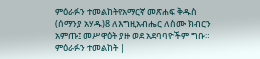ምዕራፉን ተመልከትየአማርኛ መጽሐፍ ቅዱስ (ሰማንያ አሃዱ)8 ለእግዚአብሔር ለስሙ ክብርን አምጡ፤ መሥዋዕት ያዙ ወደ አደባባዮችም ግቡ። ምዕራፉን ተመልከት |